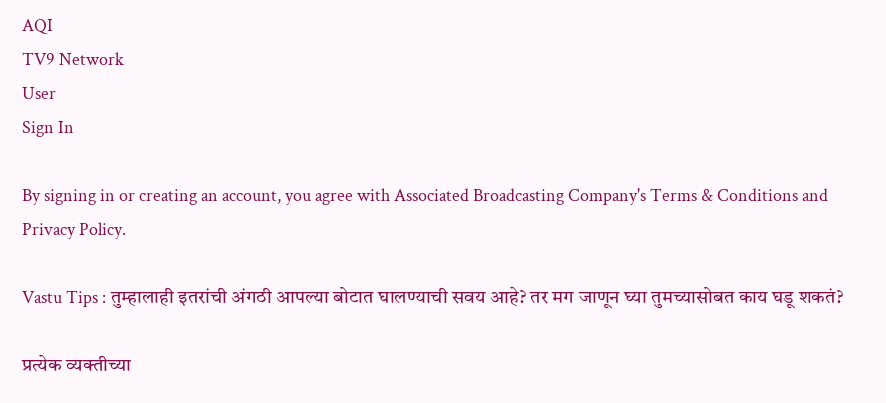AQI
TV9 Network
User
Sign In

By signing in or creating an account, you agree with Associated Broadcasting Company's Terms & Conditions and Privacy Policy.

Vastu Tips : तुम्हालाही इतरांची अंगठी आपल्या बोटात घालण्याची सवय आहे? तर मग जाणून घ्या तुमच्यासोबत काय घडू शकतं?

प्रत्येक व्यक्तीच्या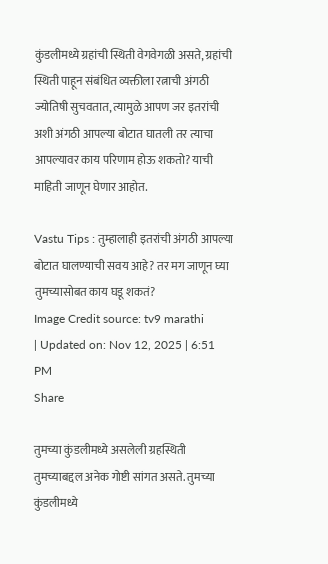कुंडलीमध्ये ग्रहांची स्थिती वेगवेगळी असते, ग्रहांची स्थिती पाहून संबंधित व्यक्तीला रत्नाची अंगठी ज्योतिषी सुचवतात, त्यामुळे आपण जर इतरांची अशी अंगठी आपल्या बोटात घातली तर त्याचा आपल्यावर काय परिणाम होऊ शकतो? याची माहिती जाणून घेणार आहोत.

Vastu Tips : तुम्हालाही इतरांची अंगठी आपल्या बोटात घालण्याची सवय आहे? तर मग जाणून घ्या तुमच्यासोबत काय घडू शकतं?
Image Credit source: tv9 marathi
| Updated on: Nov 12, 2025 | 6:51 PM
Share

तुमच्या कुंडलीमध्ये असलेली ग्रहस्थिती तुमच्याबद्दल अनेक गोष्टी सांगत असते. तुमच्या कुंडलीमध्ये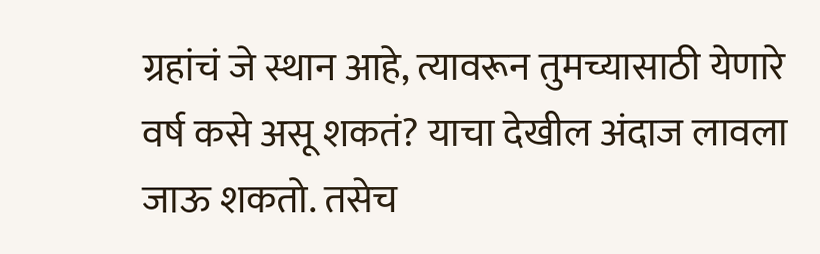ग्रहांचं जे स्थान आहे, त्यावरून तुमच्यासाठी येणारे वर्ष कसे असू शकतं? याचा देखील अंदाज लावला जाऊ शकतो. तसेच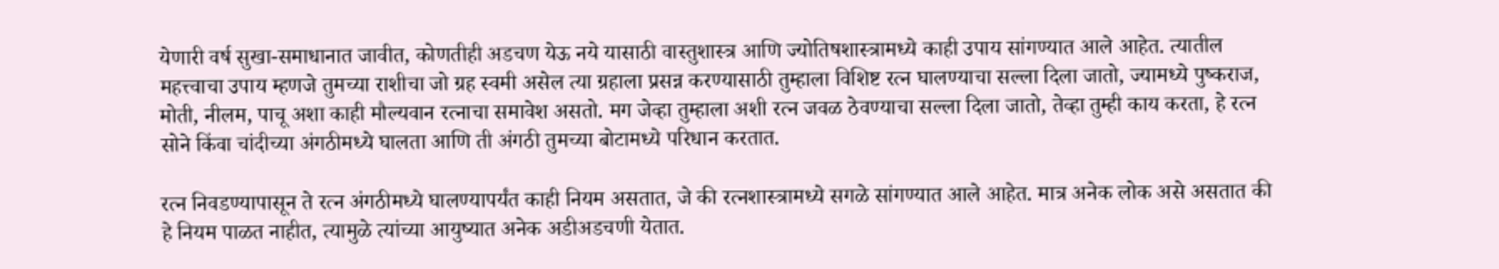येणारी वर्ष सुखा-समाधानात जावीत, कोणतीही अडचण येऊ नये यासाठी वास्तुशास्त्र आणि ज्योतिषशास्त्रामध्ये काही उपाय सांगण्यात आले आहेत. त्यातील महत्त्वाचा उपाय म्हणजे तुमच्या राशीचा जो ग्रह स्वमी असेल त्या ग्रहाला प्रसन्न करण्यासाठी तुम्हाला विशिष्ट रत्न घालण्याचा सल्ला दिला जातो, ज्यामध्ये पुष्कराज, मोती, नीलम, पाचू अशा काही मौल्यवान रत्नाचा समावेश असतो. मग जेव्हा तुम्हाला अशी रत्न जवळ ठेवण्याचा सल्ला दिला जातो, तेव्हा तुम्ही काय करता, हे रत्न सोने किंवा चांदीच्या अंगठीमध्ये घालता आणि ती अंगठी तुमच्या बोटामध्ये परिधान करतात.

रत्न निवडण्यापासून ते रत्न अंगठीमध्ये घालण्यापर्यंत काही नियम असतात, जे की रत्नशास्त्रामध्ये सगळे सांगण्यात आले आहेत. मात्र अनेक लोक असे असतात की हे नियम पाळत नाहीत, त्यामुळे त्यांच्या आयुष्यात अनेक अडीअडचणी येतात.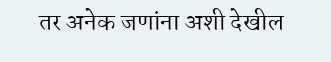तर अनेक जणांना अशी देखील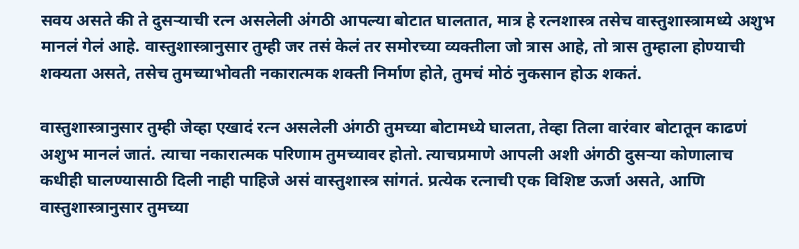सवय असते की ते दुसऱ्याची रत्न असलेली अंगठी आपल्या बोटात घालतात, मात्र हे रत्नशास्त्र तसेच वास्तुशास्त्रामध्ये अशुभ मानलं गेलं आहे. वास्तुशास्त्रानुसार तुम्ही जर तसं केलं तर समोरच्या व्यक्तीला जो त्रास आहे, तो त्रास तुम्हाला होण्याची शक्यता असते, तसेच तुमच्याभोवती नकारात्मक शक्ती निर्माण होते, तुमचं मोठं नुकसान होऊ शकतं.

वास्तुशास्त्रानुसार तुम्ही जेव्हा एखादं रत्न असलेली अंगठी तुमच्या बोटामध्ये घालता, तेव्हा तिला वारंवार बोटातून काढणं अशुभ मानलं जातं. त्याचा नकारात्मक परिणाम तुमच्यावर होतो. त्याचप्रमाणे आपली अशी अंगठी दुसऱ्या कोणालाच कधीही घालण्यासाठी दिली नाही पाहिजे असं वास्तुशास्त्र सांगतं. प्रत्येक रत्नाची एक विशिष्ट ऊर्जा असते, आणि वास्तुशास्त्रानुसार तुमच्या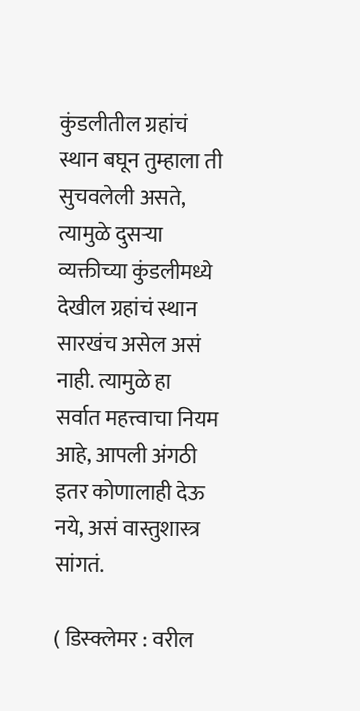कुंडलीतील ग्रहांचं स्थान बघून तुम्हाला ती सुचवलेली असते, त्यामुळे दुसऱ्या व्यक्तीच्या कुंडलीमध्ये देखील ग्रहांचं स्थान सारखंच असेल असं नाही. त्यामुळे हा सर्वात महत्त्वाचा नियम आहे, आपली अंगठी इतर कोणालाही देऊ नये, असं वास्तुशास्त्र सांगतं.

( डिस्क्लेमर : वरील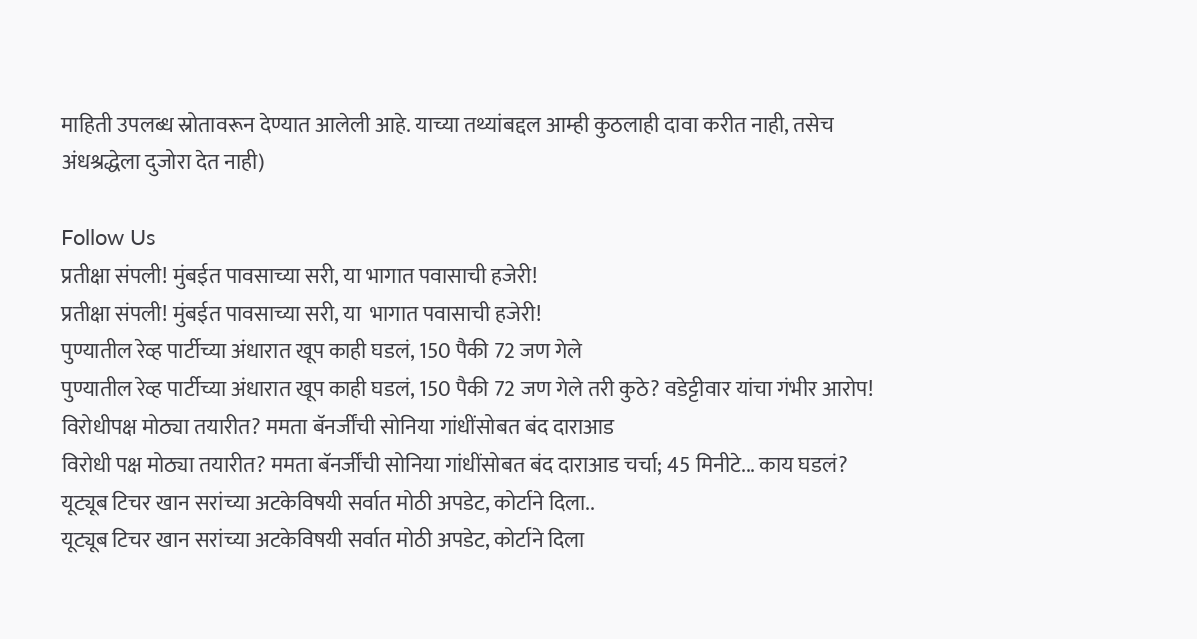माहिती उपलब्ध स्रोतावरून देण्यात आलेली आहे. याच्या तथ्यांबद्दल आम्ही कुठलाही दावा करीत नाही, तसेच अंधश्रद्धेला दुजोरा देत नाही)

Follow Us
प्रतीक्षा संपली! मुंबईत पावसाच्या सरी, या भागात पवासाची हजेरी!
प्रतीक्षा संपली! मुंबईत पावसाच्या सरी, या  भागात पवासाची हजेरी!
पुण्यातील रेव्ह पार्टीच्या अंधारात खूप काही घडलं, 150 पैकी 72 जण गेले
पुण्यातील रेव्ह पार्टीच्या अंधारात खूप काही घडलं, 150 पैकी 72 जण गेले तरी कुठे? वडेट्टीवार यांचा गंभीर आरोप!
विरोधीपक्ष मोठ्या तयारीत? ममता बॅनर्जींची सोनिया गांधींसोबत बंद दाराआड
विरोधी पक्ष मोठ्या तयारीत? ममता बॅनर्जींची सोनिया गांधींसोबत बंद दाराआड चर्चा; 45 मिनीटे... काय घडलं?
यूट्यूब टिचर खान सरांच्या अटकेविषयी सर्वात मोठी अपडेट, कोर्टाने दिला..
यूट्यूब टिचर खान सरांच्या अटकेविषयी सर्वात मोठी अपडेट, कोर्टाने दिला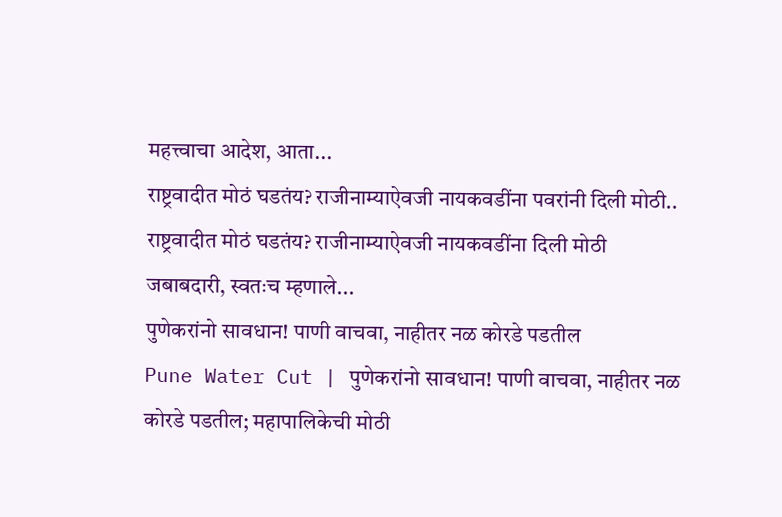महत्त्वाचा आदेश, आता...
राष्ट्रवादीत मोठं घडतंय? राजीनाम्याऐवजी नायकवडींना पवरांनी दिली मोठी..
राष्ट्रवादीत मोठं घडतंय? राजीनाम्याऐवजी नायकवडींना दिली मोठी जबाबदारी, स्वतःच म्हणाले...
पुणेकरांनो सावधान! पाणी वाचवा, नाहीतर नळ कोरडे पडतील
Pune Water Cut | पुणेकरांनो सावधान! पाणी वाचवा, नाहीतर नळ कोरडे पडतील; महापालिकेची मोठी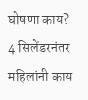घोषणा काय?
4 सिलेंडरनंतर महिलांनी काय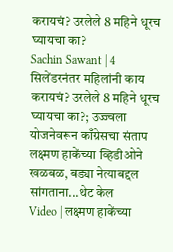करायचं? उरलेले 8 महिने धूरच घ्यायचा का?
Sachin Sawant | 4 सिलेंडरनंतर महिलांनी काय करायचं? उरलेले 8 महिने धूरच घ्यायचा का?; उज्ज्वला योजनेवरून काँग्रेसचा संताप
लक्ष्मण हाकेंच्या व्हिडीओने खळबळ, बड्या नेत्याबद्दल सांगताना...थेट केल
Video | लक्ष्मण हाकेंच्या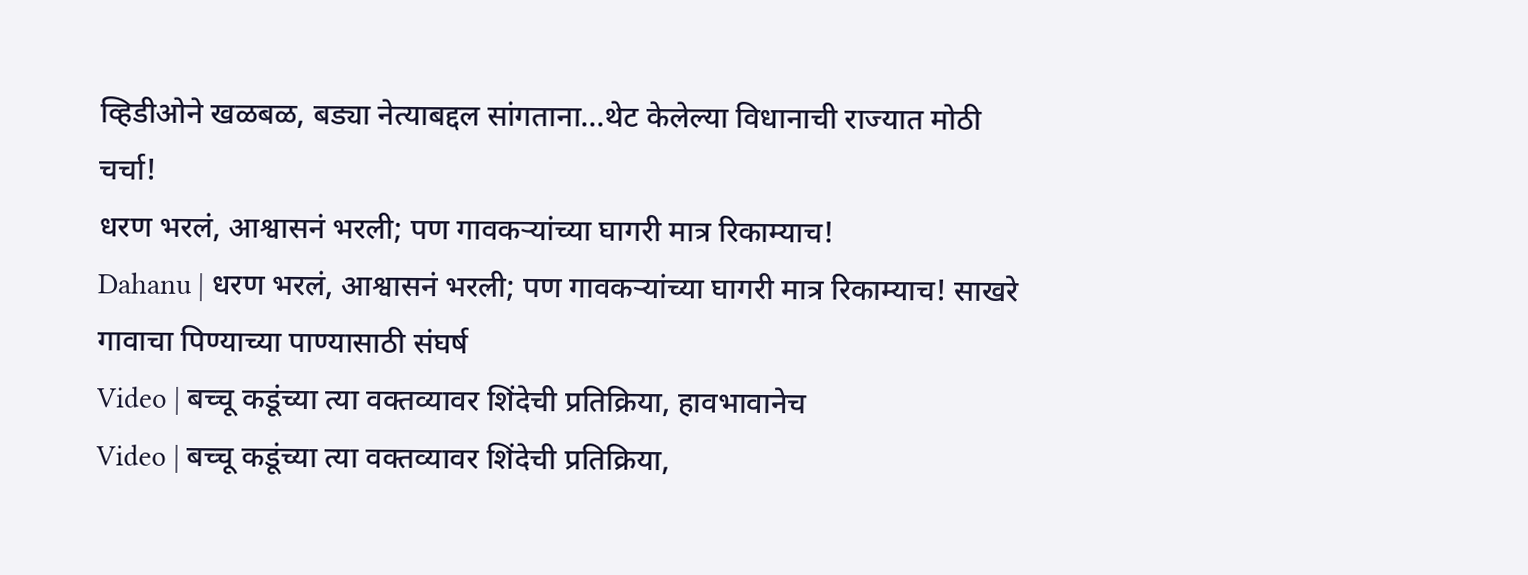व्हिडीओने खळबळ, बड्या नेत्याबद्दल सांगताना...थेट केलेल्या विधानाची राज्यात मोठी चर्चा!
धरण भरलं, आश्वासनं भरली; पण गावकऱ्यांच्या घागरी मात्र रिकाम्याच!
Dahanu | धरण भरलं, आश्वासनं भरली; पण गावकऱ्यांच्या घागरी मात्र रिकाम्याच! साखरे गावाचा पिण्याच्या पाण्यासाठी संघर्ष
Video | बच्चू कडूंच्या त्या वक्तव्यावर शिंदेची प्रतिक्रिया, हावभावानेच
Video | बच्चू कडूंच्या त्या वक्तव्यावर शिंदेची प्रतिक्रिया,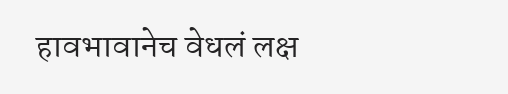हावभावानेच वेधलं लक्ष